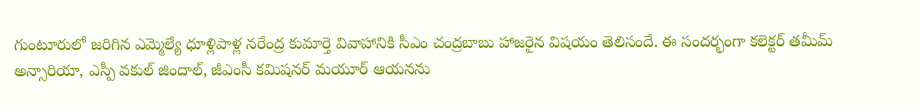గుంటూరులో జరిగిన ఎమ్మెల్యే ధూళ్లిపాళ్ల నరేంద్ర కుమార్తె వివాహానికి సీఎం చంద్రబాబు హాజరైన విషయం తెలిసందే. ఈ సందర్భంగా కలెక్టర్ తమీమ్ అన్సారియా, ఎస్పీ వకుల్ జిందాల్, జీఎంసీ కమిషనర్ మయూర్ ఆయనను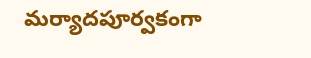మర్యాదపూర్వకంగా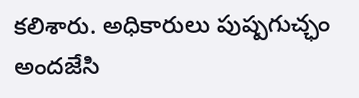కలిశారు. అధికారులు పుష్పగుచ్ఛం అందజేసి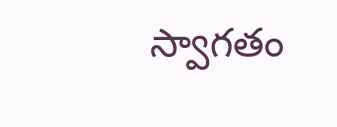స్వాగతం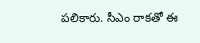పలికారు. సీఎం రాకతో ఈ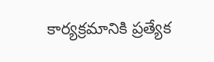కార్యక్రమానికి ప్రత్యేక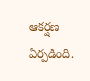ఆకర్షణ ఏర్పడింది.